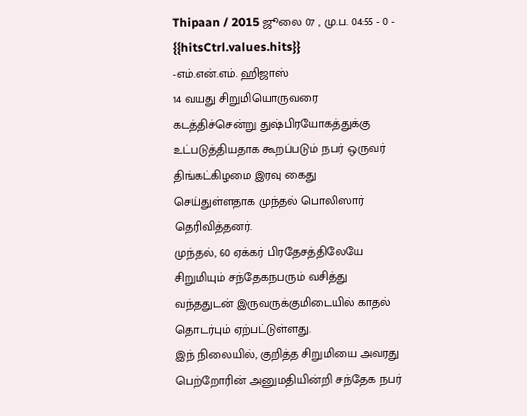Thipaan / 2015 ஜூலை 07 , மு.ப. 04:55 - 0 - {{hitsCtrl.values.hits}}
-எம்.என்.எம். ஹிஜாஸ்
14 வயது சிறுமியொருவரை கடத்திச்சென்று துஷ்பிரயோகத்துக்கு உட்படுத்தியதாக கூறப்படும் நபர் ஒருவர் திங்கட்கிழமை இரவு கைது செய்துள்ளதாக முந்தல் பொலிஸார் தெரிவித்தனர்.
முந்தல், 60 ஏக்கர் பிரதேசத்திலேயே சிறுமியும் சந்தேகநபரும் வசித்து வந்ததுடன் இருவருக்குமிடையில் காதல் தொடர்பும் ஏற்பட்டுள்ளது.
இந் நிலையில், குறித்த சிறுமியை அவரது பெற்றோரின் அனுமதியின்றி சந்தேக நபர்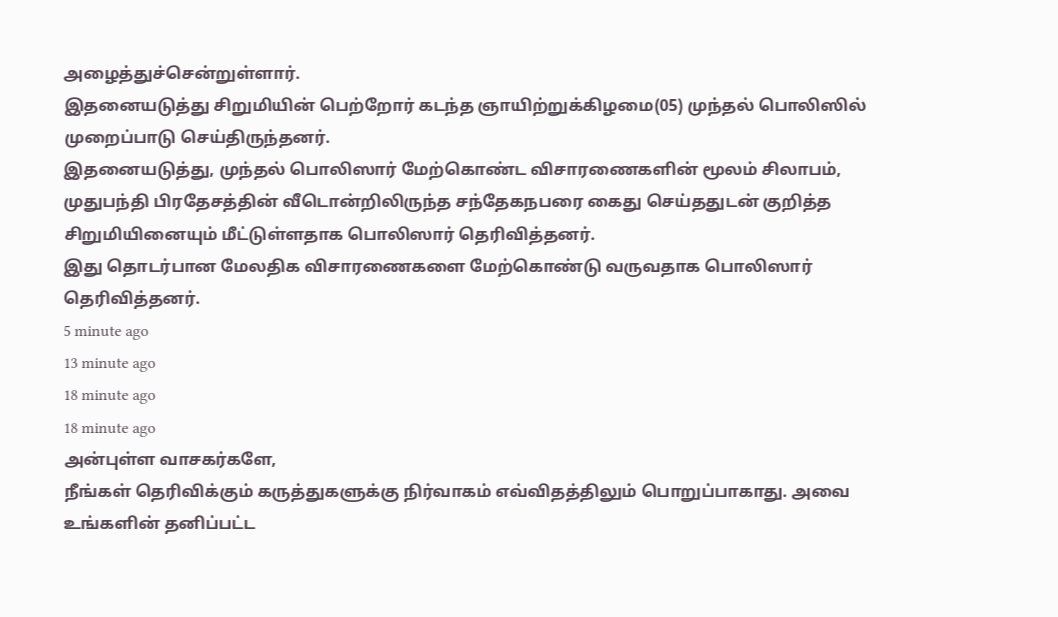அழைத்துச்சென்றுள்ளார்.
இதனையடுத்து சிறுமியின் பெற்றோர் கடந்த ஞாயிற்றுக்கிழமை(05) முந்தல் பொலிஸில் முறைப்பாடு செய்திருந்தனர்.
இதனையடுத்து, முந்தல் பொலிஸார் மேற்கொண்ட விசாரணைகளின் மூலம் சிலாபம், முதுபந்தி பிரதேசத்தின் வீடொன்றிலிருந்த சந்தேகநபரை கைது செய்ததுடன் குறித்த சிறுமியினையும் மீட்டுள்ளதாக பொலிஸார் தெரிவித்தனர்.
இது தொடர்பான மேலதிக விசாரணைகளை மேற்கொண்டு வருவதாக பொலிஸார் தெரிவித்தனர்.
5 minute ago
13 minute ago
18 minute ago
18 minute ago
அன்புள்ள வாசகர்களே,
நீங்கள் தெரிவிக்கும் கருத்துகளுக்கு நிர்வாகம் எவ்விதத்திலும் பொறுப்பாகாது. அவை உங்களின் தனிப்பட்ட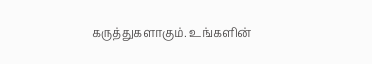கருத்துகளாகும். உங்களின்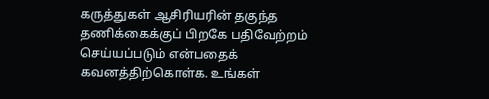கருத்துகள் ஆசிரியரின் தகுந்த தணிக்கைக்குப் பிறகே பதிவேற்றம் செய்யப்படும் என்பதைக் கவனத்திற்கொள்க. உங்கள்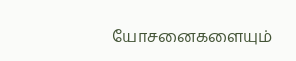யோசனைகளையும்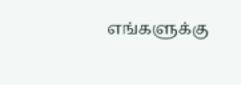எங்களுக்கு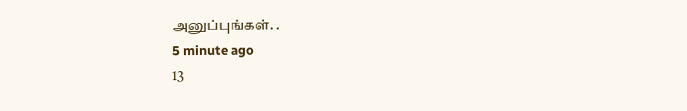அனுப்புங்கள். .
5 minute ago
13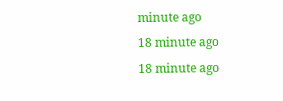minute ago
18 minute ago
18 minute ago